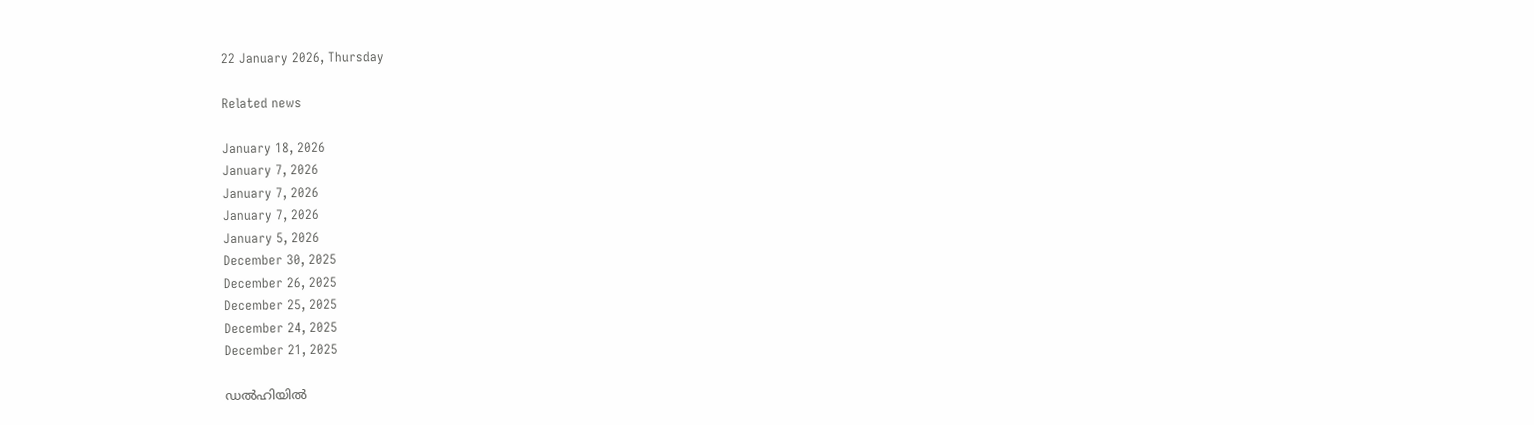22 January 2026, Thursday

Related news

January 18, 2026
January 7, 2026
January 7, 2026
January 7, 2026
January 5, 2026
December 30, 2025
December 26, 2025
December 25, 2025
December 24, 2025
December 21, 2025

ഡല്‍ഹിയില്‍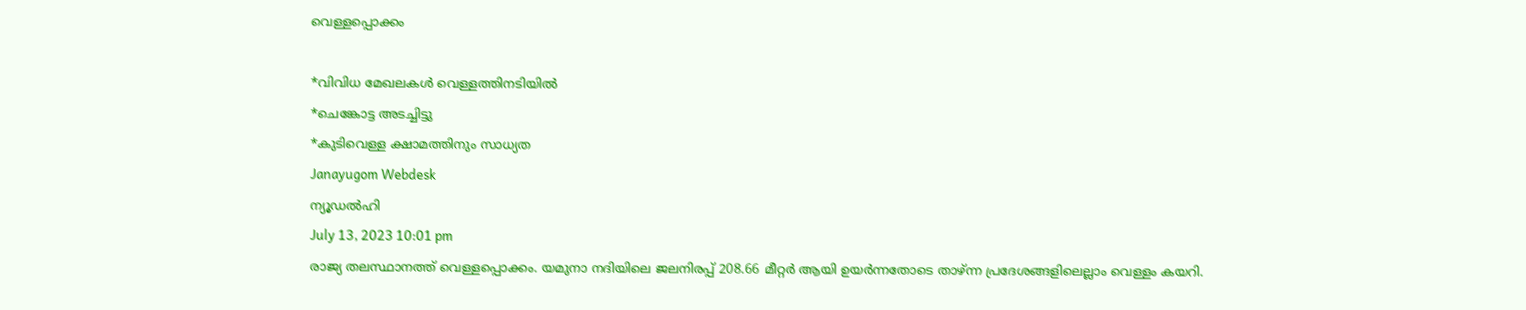വെള്ളപ്പൊക്കം

*വിവിധ മേഖലകള്‍ വെള്ളത്തിനടിയില്‍
*ചെങ്കോട്ട അടച്ചിട്ടു
*കുടിവെള്ള ക്ഷാമത്തിനും സാധ്യത
Janayugom Webdesk
ന്യൂഡല്‍ഹി
July 13, 2023 10:01 pm
രാജ്യ തലസ്ഥാനത്ത് വെള്ളപ്പൊക്കം. യമുനാ നദിയിലെ ജലനിരപ്പ് 208.66 മീറ്റര്‍ ആയി ഉയര്‍ന്നതോടെ താഴ്ന്ന പ്രദേശങ്ങളിലെല്ലാം വെള്ളം കയറി.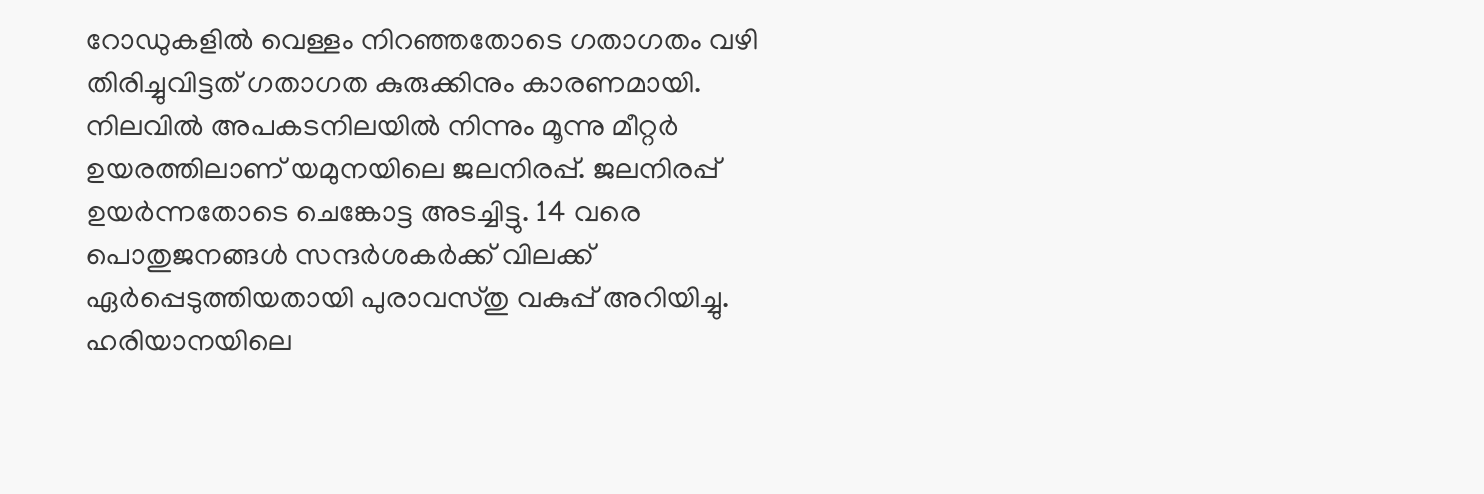റോഡുകളില്‍ വെള്ളം നിറഞ്ഞതോടെ ഗതാഗതം വഴി തിരിച്ചുവിട്ടത് ഗതാഗത കുരുക്കിനും കാരണമായി. നിലവില്‍ അപകടനിലയില്‍ നിന്നും മൂന്നു മീറ്റര്‍ ഉയരത്തിലാണ് യമുനയിലെ ജലനിരപ്പ്. ജലനിരപ്പ് ഉയര്‍ന്നതോടെ ചെങ്കോട്ട അടച്ചിട്ടു. 14 വരെ പൊതുജനങ്ങള്‍ സന്ദര്‍ശകര്‍ക്ക് വിലക്ക് ഏര്‍പ്പെടുത്തിയതായി പുരാവസ്തു വകുപ്പ് അറിയിച്ചു.
ഹരിയാനയിലെ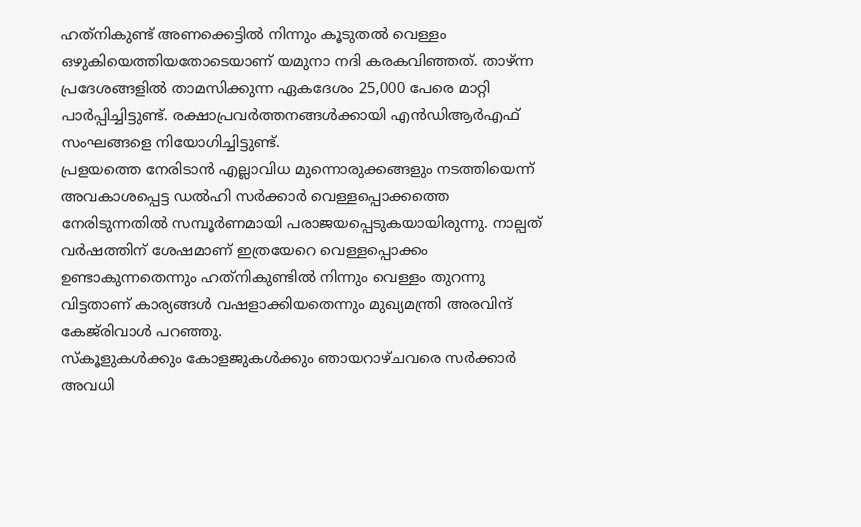ഹത്‌നികുണ്ട് അണക്കെട്ടില്‍ നിന്നും കൂടുതല്‍ വെള്ളം ഒഴുകിയെത്തിയതോടെയാണ് യമുനാ നദി കരകവിഞ്ഞത്. താഴ്ന്ന പ്രദേശങ്ങളില്‍ താമസിക്കുന്ന ഏകദേശം 25,000 പേരെ മാറ്റി പാര്‍പ്പിച്ചിട്ടുണ്ട്. രക്ഷാപ്രവര്‍ത്തനങ്ങള്‍ക്കായി എന്‍ഡിആര്‍എഫ് സംഘങ്ങളെ നിയോഗിച്ചിട്ടുണ്ട്.
പ്രളയത്തെ നേരിടാന്‍ എല്ലാവിധ മുന്നൊരുക്കങ്ങളും നടത്തിയെന്ന് അവകാശപ്പെട്ട ഡല്‍ഹി സര്‍ക്കാര്‍ വെള്ളപ്പൊക്കത്തെ നേരിടുന്നതില്‍ സമ്പൂര്‍ണമായി പരാജയപ്പെടുകയായിരുന്നു. നാല്പത് വര്‍ഷത്തിന് ശേഷമാണ് ഇത്രയേറെ വെള്ളപ്പൊക്കം ഉണ്ടാകുന്നതെന്നും ഹത്‌നികുണ്ടില്‍ നിന്നും വെള്ളം തുറന്നു വിട്ടതാണ് കാര്യങ്ങള്‍ വഷളാക്കിയതെന്നും മുഖ്യമന്ത്രി അരവിന്ദ് കേജ്‌രിവാള്‍ പറഞ്ഞു.
സ്‌കൂളുകള്‍ക്കും കോളജുകള്‍ക്കും ഞായറാഴ്ചവരെ സര്‍ക്കാര്‍ അവധി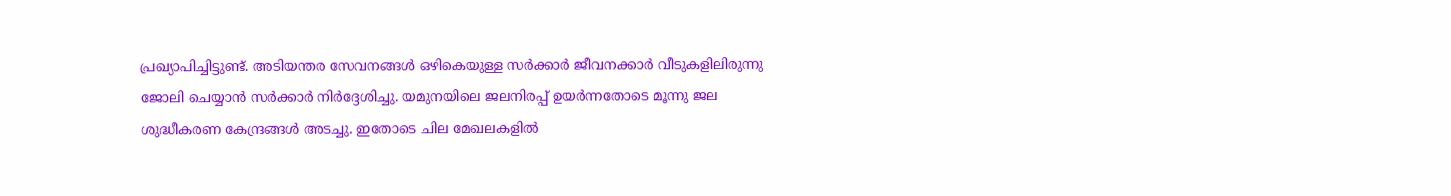പ്രഖ്യാപിച്ചിട്ടുണ്ട്. അടിയന്തര സേവനങ്ങള്‍ ഒഴികെയുള്ള സര്‍ക്കാര്‍ ജീവനക്കാര്‍ വീടുകളിലിരുന്നു ജോലി ചെയ്യാന്‍ സര്‍ക്കാര്‍ നിര്‍ദ്ദേശിച്ചു. യമുനയിലെ ജലനിരപ്പ് ഉയര്‍ന്നതോടെ മൂന്നു ജല ശുദ്ധീകരണ കേന്ദ്രങ്ങള്‍ അടച്ചു. ഇതോടെ ചില മേഖലകളില്‍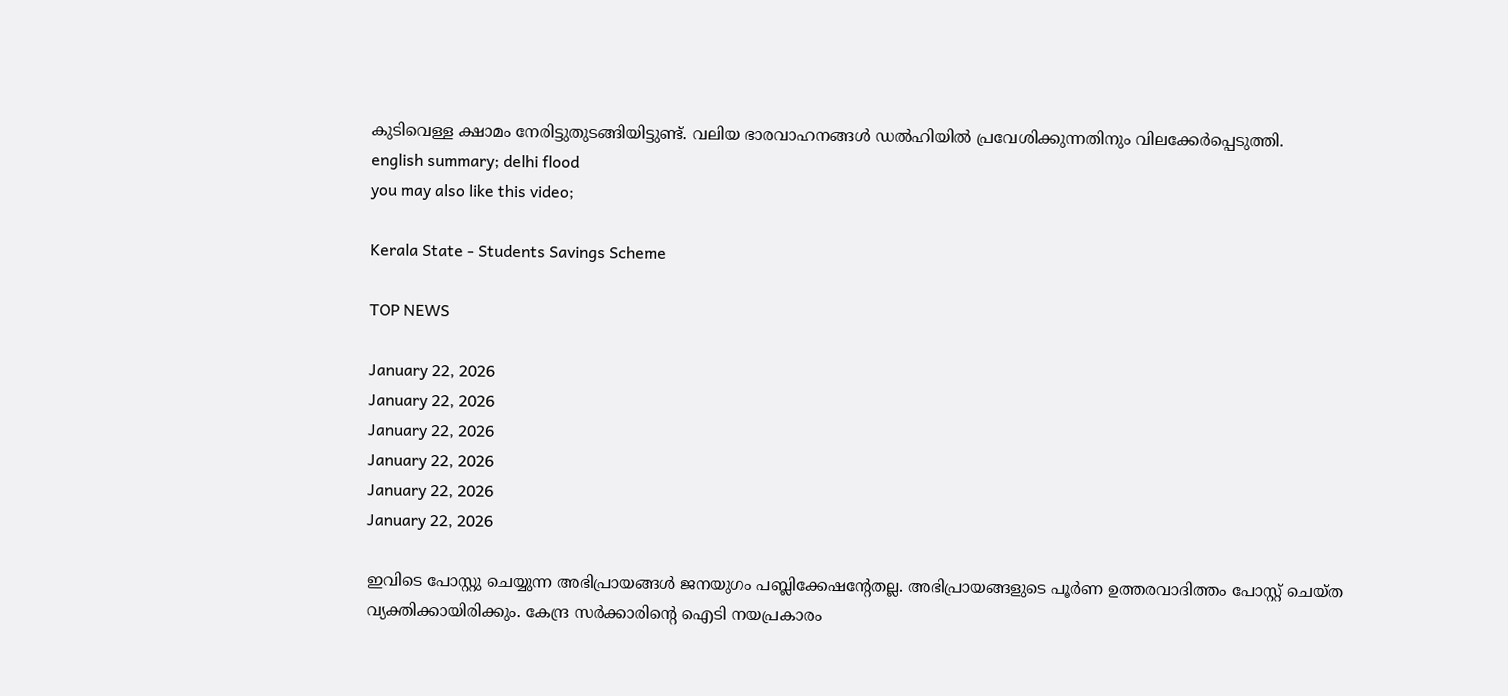കുടിവെള്ള ക്ഷാമം നേരിട്ടുതുടങ്ങിയിട്ടുണ്ട്. വലിയ ഭാരവാഹനങ്ങള്‍ ഡല്‍ഹിയില്‍ പ്രവേശിക്കുന്നതിനും വിലക്കേര്‍പ്പെടുത്തി.
english summary; delhi flood
you may also like this video;

Kerala State - Students Savings Scheme

TOP NEWS

January 22, 2026
January 22, 2026
January 22, 2026
January 22, 2026
January 22, 2026
January 22, 2026

ഇവിടെ പോസ്റ്റു ചെയ്യുന്ന അഭിപ്രായങ്ങള്‍ ജനയുഗം പബ്ലിക്കേഷന്റേതല്ല. അഭിപ്രായങ്ങളുടെ പൂര്‍ണ ഉത്തരവാദിത്തം പോസ്റ്റ് ചെയ്ത വ്യക്തിക്കായിരിക്കും. കേന്ദ്ര സര്‍ക്കാരിന്റെ ഐടി നയപ്രകാരം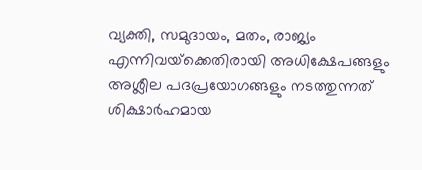വ്യക്തി, സമുദായം, മതം, രാജ്യം എന്നിവയ്‌ക്കെതിരായി അധിക്ഷേപങ്ങളും അശ്ലീല പദപ്രയോഗങ്ങളും നടത്തുന്നത് ശിക്ഷാര്‍ഹമായ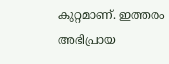കുറ്റമാണ്. ഇത്തരം അഭിപ്രായ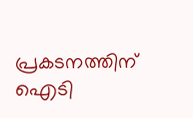പ്രകടനത്തിന് ഐടി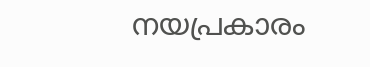നയപ്രകാരം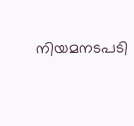നിയമനടപടി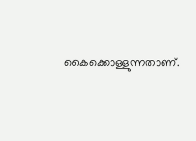കൈക്കൊള്ളുന്നതാണ്.